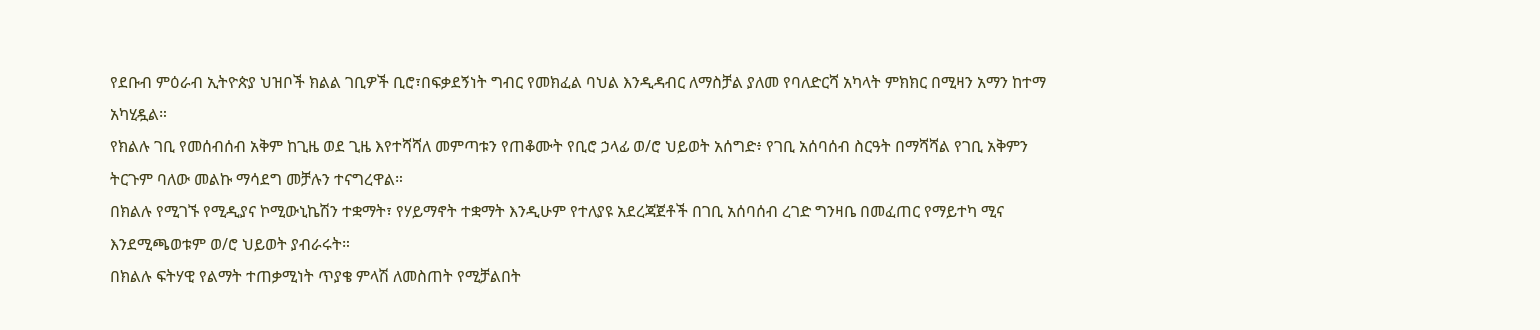የደቡብ ምዕራብ ኢትዮጵያ ህዝቦች ክልል ገቢዎች ቢሮ፣በፍቃደኝነት ግብር የመክፈል ባህል እንዲዳብር ለማስቻል ያለመ የባለድርሻ አካላት ምክክር በሚዛን አማን ከተማ አካሂዷል።
የክልሉ ገቢ የመሰብሰብ አቅም ከጊዜ ወደ ጊዜ እየተሻሻለ መምጣቱን የጠቆሙት የቢሮ ኃላፊ ወ/ሮ ህይወት አሰግድ፥ የገቢ አሰባሰብ ስርዓት በማሻሻል የገቢ አቅምን ትርጉም ባለው መልኩ ማሳደግ መቻሉን ተናግረዋል።
በክልሉ የሚገኙ የሚዲያና ኮሚውኒኬሽን ተቋማት፣ የሃይማኖት ተቋማት እንዲሁም የተለያዩ አደረጃጀቶች በገቢ አሰባሰብ ረገድ ግንዛቤ በመፈጠር የማይተካ ሚና እንደሚጫወቱም ወ/ሮ ህይወት ያብራሩት።
በክልሉ ፍትሃዊ የልማት ተጠቃሚነት ጥያቄ ምላሽ ለመስጠት የሚቻልበት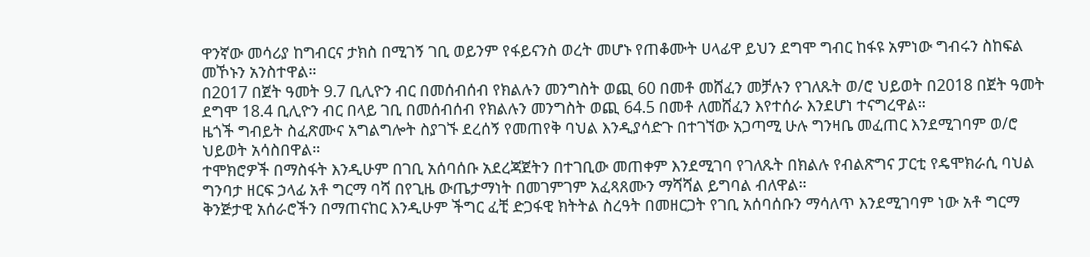ዋንኛው መሳሪያ ከግብርና ታክስ በሚገኝ ገቢ ወይንም የፋይናንስ ወረት መሆኑ የጠቆሙት ሀላፊዋ ይህን ደግሞ ግብር ከፋዩ አምነው ግብሩን ስከፍል መኾኑን አንስተዋል።
በ2017 በጀት ዓመት 9.7 ቢሊዮን ብር በመሰብሰብ የክልሉን መንግስት ወጪ 60 በመቶ መሸፈን መቻሉን የገለጹት ወ/ሮ ህይወት በ2018 በጀት ዓመት ደግሞ 18.4 ቢሊዮን ብር በላይ ገቢ በመሰብሰብ የክልሉን መንግስት ወጪ 64.5 በመቶ ለመሸፈን እየተሰራ እንደሆነ ተናግረዋል።
ዜጎች ግብይት ስፈጽሙና አግልግሎት ስያገኙ ደረሰኝ የመጠየቅ ባህል እንዲያሳድጉ በተገኘው አጋጣሚ ሁሉ ግንዛቤ መፈጠር እንደሚገባም ወ/ሮ ህይወት አሳስበዋል።
ተሞክሮዎች በማስፋት እንዲሁም በገቢ አሰባሰቡ አደረጃጀትን በተገቢው መጠቀም እንደሚገባ የገለጹት በክልሉ የብልጽግና ፓርቲ የዴሞክራሲ ባህል ግንባታ ዘርፍ ኃላፊ አቶ ግርማ ባሻ በየጊዜ ውጤታማነት በመገምገም አፈጻጸሙን ማሻሻል ይግባል ብለዋል።
ቅንጅታዊ አሰራሮችን በማጠናከር እንዲሁም ችግር ፈቺ ድጋፋዊ ክትትል ስረዓት በመዘርጋት የገቢ አሰባሰቡን ማሳለጥ እንደሚገባም ነው አቶ ግርማ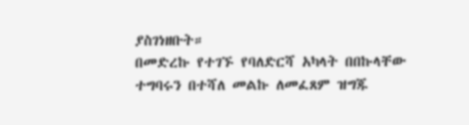ያስገነዘቡት።
በመድረኩ የተገኙ የባለድርሻ አካላት በበኩላቸው ተግባሩን በተሻለ መልኩ ለመፈጸም ዝግጁ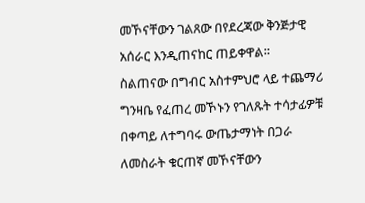መኾናቸውን ገልጸው በየደረጃው ቅንጅታዊ አሰራር እንዲጠናከር ጠይቀዋል።
ስልጠናው በግብር አስተምህሮ ላይ ተጨማሪ ግንዛቤ የፈጠረ መኾኑን የገለጹት ተሳታፊዎቹ በቀጣይ ለተግባሩ ውጤታማነት በጋራ ለመስራት ቁርጠኛ መኾናቸውን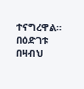ተናግረዋል።
በዕድገቱ በዛብህ